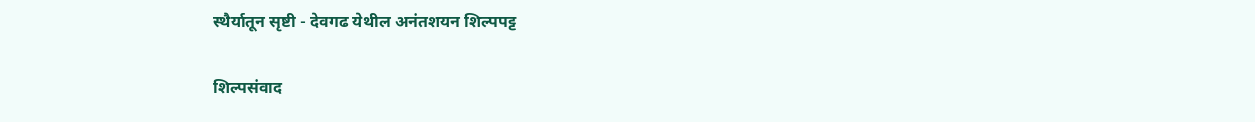स्थैर्यातून सृष्टी - देवगढ येथील अनंतशयन शिल्पपट्ट

शिल्पसंवाद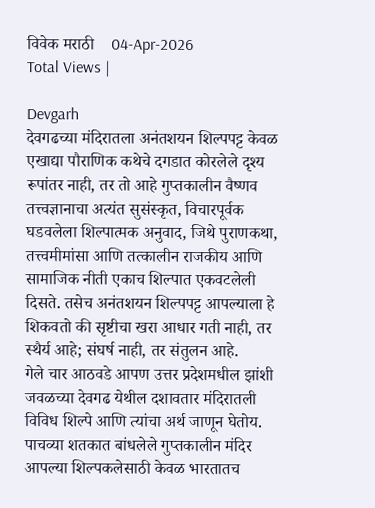विवेक मराठी    04-Apr-2026
Total Views |

Devgarh
देवगढच्या मंदिरातला अनंतशयन शिल्पपट्ट केवळ एखाद्या पौराणिक कथेचे दगडात कोरलेले दृश्य रूपांतर नाही, तर तो आहे गुप्तकालीन वैष्णव तत्त्वज्ञानाचा अत्यंत सुसंस्कृत, विचारपूर्वक घडवलेला शिल्पात्मक अनुवाद, जिथे पुराणकथा, तत्त्वमीमांसा आणि तत्कालीन राजकीय आणि सामाजिक नीती एकाच शिल्पात एकवटलेली दिसते. तसेच अनंतशयन शिल्पपट्ट आपल्याला हे शिकवतो की सृष्टीचा खरा आधार गती नाही, तर स्थैर्य आहे; संघर्ष नाही, तर संतुलन आहे.
गेले चार आठवडे आपण उत्तर प्रदेशमधील झांशी जवळच्या देवगढ येथील दशावतार मंदिरातली विविध शिल्पे आणि त्यांचा अर्थ जाणून घेतोय. पाचव्या शतकात बांधलेले गुप्तकालीन मंदिर आपल्या शिल्पकलेसाठी केवळ भारतातच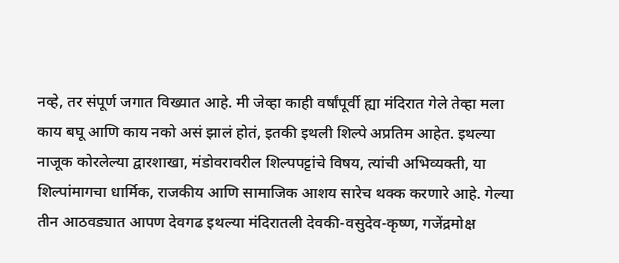नव्हे, तर संपूर्ण जगात विख्यात आहे. मी जेव्हा काही वर्षांपूर्वी ह्या मंदिरात गेले तेव्हा मला काय बघू आणि काय नको असं झालं होतं, इतकी इथली शिल्पे अप्रतिम आहेत. इथल्या नाजूक कोरलेल्या द्वारशाखा, मंडोवरावरील शिल्पपट्टांचे विषय, त्यांची अभिव्यक्ती, या शिल्पांमागचा धार्मिक, राजकीय आणि सामाजिक आशय सारेच थक्क करणारे आहे. गेल्या तीन आठवड्यात आपण देवगढ इथल्या मंदिरातली देवकी-वसुदेव-कृष्ण, गजेंद्रमोक्ष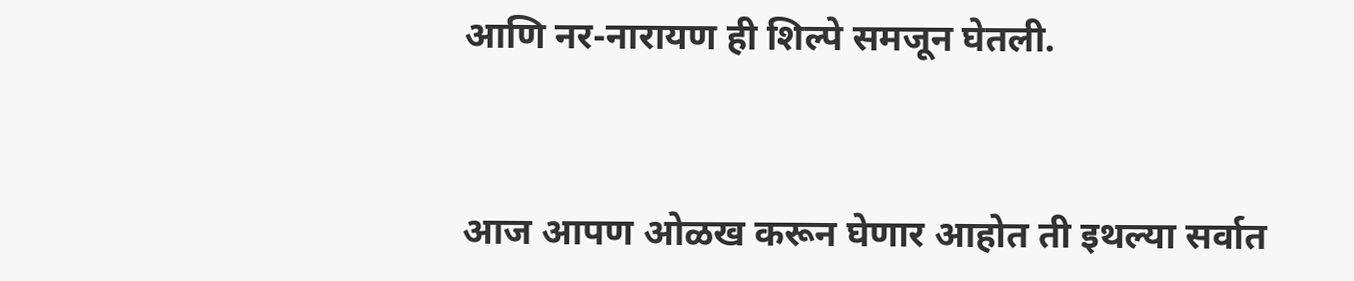आणि नर-नारायण ही शिल्पे समजून घेतली.


आज आपण ओळख करून घेणार आहोत ती इथल्या सर्वात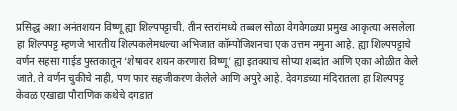प्रसिद्ध अशा अनंतशयन विष्णू ह्या शिल्पपट्टाची. तीन स्तरांमध्ये तब्बल सोळा वेगवेगळ्या प्रमुख आकृत्या असलेला हा शिल्पपट्ट म्हणजे भारतीय शिल्पकलेमधल्या अभिजात कॉम्पोजिशनचा एक उत्तम नमुना आहे. ह्या शिल्पपट्टाचे वर्णन सहसा गाईड पुस्तकातून ‘शेषावर शयन करणारा विष्णू’ ह्या इतक्याच सोप्या शब्दांत आणि एका ओळीत केले जाते. ते वर्णन चुकीचे नाही, पण फार सहजीकरण केलेले आणि अपुरे आहे. देवगडच्या मंदिरातला हा शिल्पपट्ट केवळ एखाद्या पौराणिक कथेचे दगडात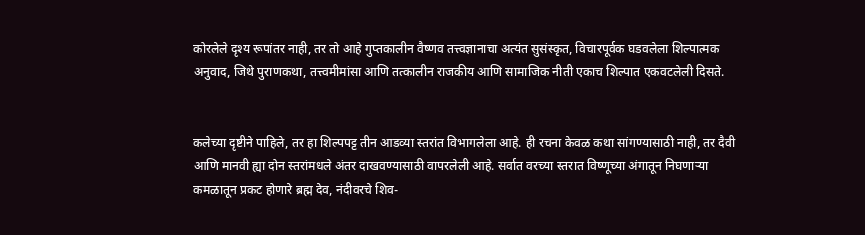कोरलेले दृश्य रूपांतर नाही, तर तो आहे गुप्तकालीन वैष्णव तत्त्वज्ञानाचा अत्यंत सुसंस्कृत, विचारपूर्वक घडवलेला शिल्पात्मक अनुवाद, जिथे पुराणकथा, तत्त्वमीमांसा आणि तत्कालीन राजकीय आणि सामाजिक नीती एकाच शिल्पात एकवटलेली दिसते.


कलेच्या दृष्टीने पाहिले, तर हा शिल्पपट्ट तीन आडव्या स्तरांत विभागलेला आहे. ही रचना केवळ कथा सांगण्यासाठी नाही, तर दैवी आणि मानवी ह्या दोन स्तरांमधले अंतर दाखवण्यासाठी वापरलेली आहे. सर्वात वरच्या स्तरात विष्णूच्या अंगातून निघणार्‍या कमळातून प्रकट होणारे ब्रह्म देव, नंदीवरचे शिव-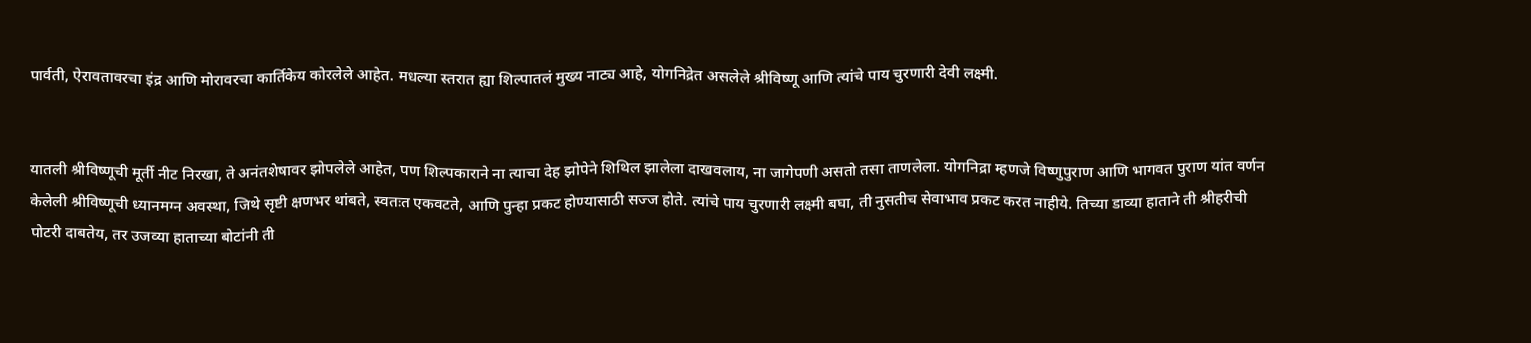पार्वती, ऐरावतावरचा इंद्र आणि मोरावरचा कार्तिकेय कोरलेले आहेत. मधल्या स्तरात ह्या शिल्पातलं मुख्य नाट्य आहे, योगनिद्रेत असलेले श्रीविष्णू आणि त्यांचे पाय चुरणारी देवी लक्ष्मी.


यातली श्रीविष्णूची मूर्ती नीट निरखा, ते अनंतशेषावर झोपलेले आहेत, पण शिल्पकाराने ना त्याचा देह झोपेने शिथिल झालेला दाखवलाय, ना जागेपणी असतो तसा ताणलेला. योगनिद्रा म्हणजे विष्णुपुराण आणि भागवत पुराण यांत वर्णन केलेली श्रीविष्णूची ध्यानमग्न अवस्था, जिथे सृष्टी क्षणभर थांबते, स्वतःत एकवटते, आणि पुन्हा प्रकट होण्यासाठी सज्ज होते. त्यांचे पाय चुरणारी लक्ष्मी बघा, ती नुसतीच सेवाभाव प्रकट करत नाहीये. तिच्या डाव्या हाताने ती श्रीहरीची पोटरी दाबतेय, तर उजव्या हाताच्या बोटांनी ती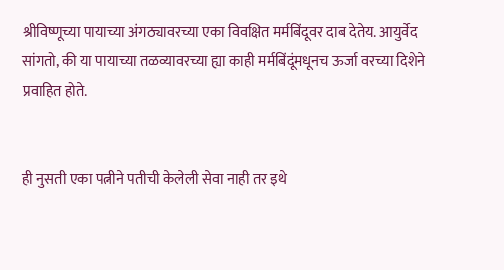श्रीविष्णूच्या पायाच्या अंगठ्यावरच्या एका विवक्षित मर्मबिंदूवर दाब देतेय. आयुर्वेद सांगतो, की या पायाच्या तळव्यावरच्या ह्या काही मर्मबिंदूंमधूनच ऊर्जा वरच्या दिशेने प्रवाहित होते.


ही नुसती एका पत्नीने पतीची केलेली सेवा नाही तर इथे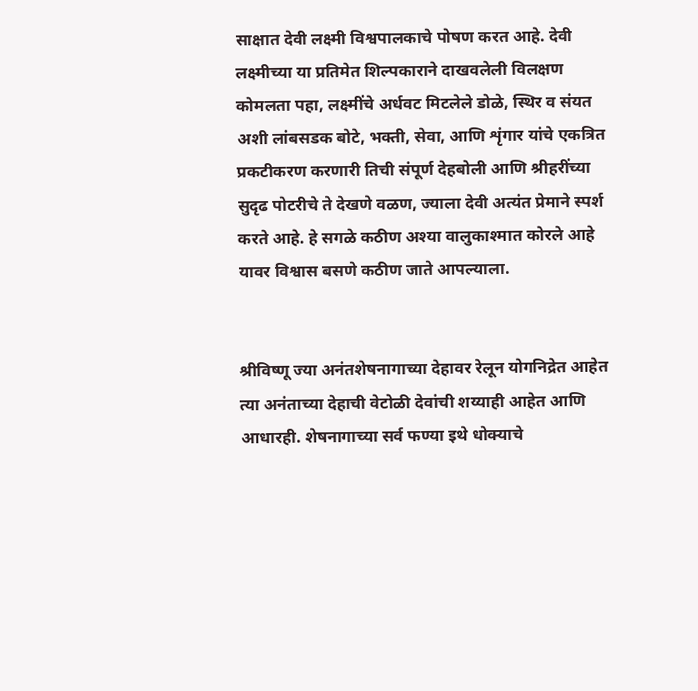साक्षात देवी लक्ष्मी विश्वपालकाचे पोषण करत आहे. देवी लक्ष्मीच्या या प्रतिमेत शिल्पकाराने दाखवलेली विलक्षण कोमलता पहा, लक्ष्मींचे अर्धवट मिटलेले डोळे, स्थिर व संयत अशी लांबसडक बोटे, भक्ती, सेवा, आणि शृंगार यांचे एकत्रित प्रकटीकरण करणारी तिची संपूर्ण देहबोली आणि श्रीहरींच्या सुदृढ पोटरीचे ते देखणे वळण, ज्याला देवी अत्यंत प्रेमाने स्पर्श करते आहे. हे सगळे कठीण अश्या वालुकाश्मात कोरले आहे यावर विश्वास बसणे कठीण जाते आपल्याला.


श्रीविष्णू ज्या अनंतशेषनागाच्या देहावर रेलून योगनिद्रेत आहेत त्या अनंताच्या देहाची वेटोळी देवांची शय्याही आहेत आणि आधारही. शेषनागाच्या सर्व फण्या इथे धोक्याचे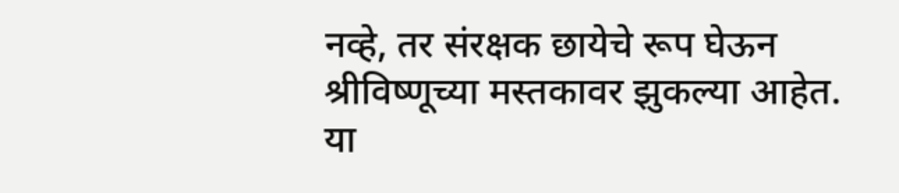नव्हे, तर संरक्षक छायेचे रूप घेऊन श्रीविष्णूच्या मस्तकावर झुकल्या आहेत. या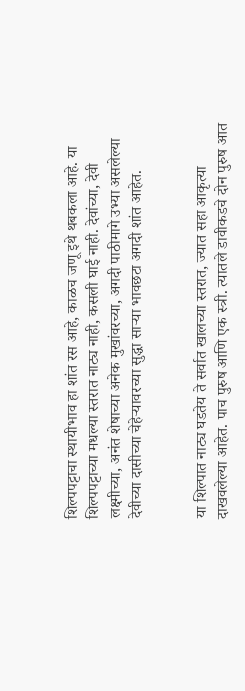शिल्पपट्टाचा स्थायीभाव हा शांत रस आहे, काळच जणू इथे थबकला आहे. या शिल्पपट्टाच्या मधल्या स्तरात नाट्य नाही, कसली घाई नाही. देवांच्या, देवी लक्ष्मीच्या, अनंत शेषाच्या अनेक मुखांवरच्या, अगदी पाठीमागे उभ्या असलेल्या देवीच्या दासीच्या चेहेर्‍यावरच्या सुद्धा सार्‍या भावछटा अगदी शांत आहेत.


या शिल्पात नाट्य घडतेय ते सर्वात खालच्या स्तरात, ज्यात सहा आकृत्या दाखवलेल्या आहेत. पाच पुरुष आणि एक स्त्री. त्यातले डावीकडचे दोन पुरुष आत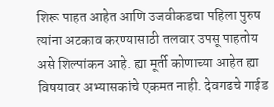शिरू पाहत आहेत आणि उजवीकडचा पहिला पुरुष त्यांना अटकाव करण्यासाठी तलवार उपसू पाहतोय असे शिल्पांकन आहे. ह्या मूर्ती कोणाच्या आहेत ह्या विषयावर अभ्यासकांचे एकमत नाही. देवगढचे गाईड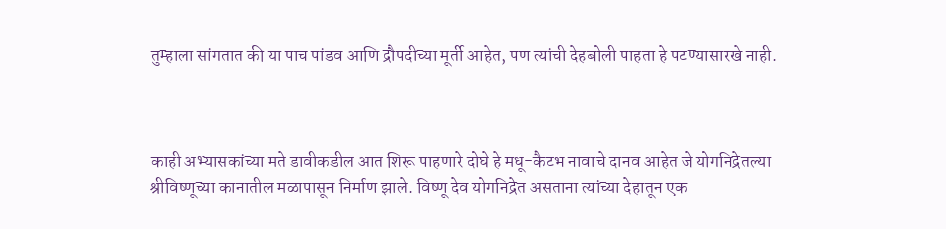तुम्हाला सांगतात की या पाच पांडव आणि द्रौपदीच्या मूर्ती आहेत, पण त्यांची देहबोली पाहता हे पटण्यासारखे नाही.



काही अभ्यासकांच्या मते डावीकडील आत शिरू पाहणारे दोघे हे मधू-कैटभ नावाचे दानव आहेत जे योगनिद्रेतल्या श्रीविष्णूच्या कानातील मळापासून निर्माण झाले. विष्णू देव योगनिद्रेत असताना त्यांच्या देहातून एक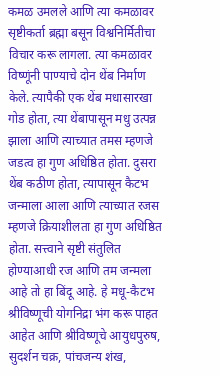कमळ उमलले आणि त्या कमळावर सृष्टीकर्ता ब्रह्मा बसून विश्वनिर्मितीचा विचार करू लागला. त्या कमळावर विष्णूंनी पाण्याचे दोन थेंब निर्माण केले. त्यापैकी एक थेंब मधासारखा गोड होता, त्या थेंबापासून मधु उत्पन्न झाला आणि त्याच्यात तमस म्हणजे जडत्व हा गुण अधिष्ठित होता. दुसरा थेंब कठीण होता, त्यापासून कैटभ जन्माला आला आणि त्याच्यात रजस म्हणजे क्रियाशीलता हा गुण अधिष्ठित होता. सत्त्वाने सृष्टी संतुलित होण्याआधी रज आणि तम जन्मला आहे तो हा बिंदू आहे. हे मधू-कैटभ श्रीविष्णूची योगनिद्रा भंग करू पाहत आहेत आणि श्रीविष्णूचे आयुधपुरुष, सुदर्शन चक्र, पांचजन्य शंख,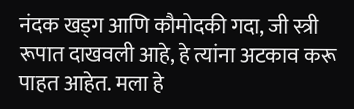नंदक खड्ग आणि कौमोदकी गदा, जी स्त्री रूपात दाखवली आहे, हे त्यांना अटकाव करू पाहत आहेत. मला हे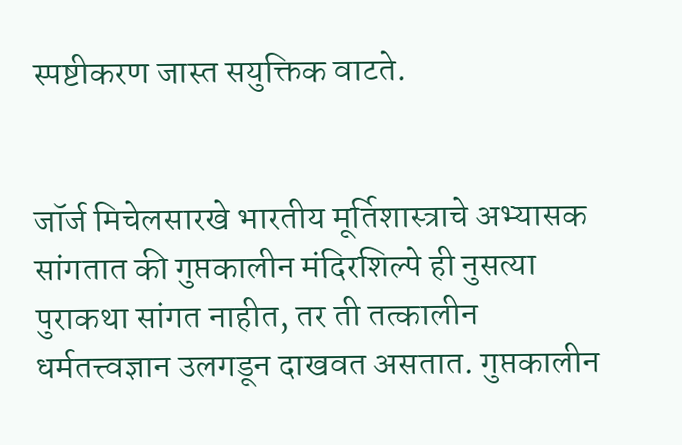स्पष्टीकरण जास्त सयुक्तिक वाटते.


जॉर्ज मिचेलसारखे भारतीय मूर्तिशास्त्राचे अभ्यासक सांगतात की गुप्तकालीन मंदिरशिल्पे ही नुसत्या पुराकथा सांगत नाहीत, तर ती तत्कालीन धर्मतत्त्वज्ञान उलगडून दाखवत असतात. गुप्तकालीन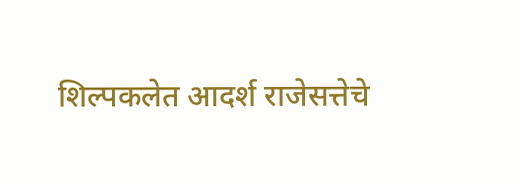शिल्पकलेत आदर्श राजेसत्तेचे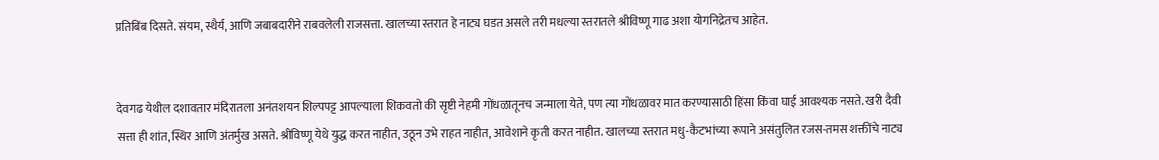प्रतिबिंब दिसते. संयम, स्थैर्य, आणि जबाबदारीने राबवलेली राजसत्ता. खालच्या स्तरात हे नाट्य घडत असले तरी मधल्या स्तरातले श्रीविष्णू गाढ अशा योगनिद्रेतच आहेत.


देवगढ येथील दशावतार मंदिरातला अनंतशयन शिल्पपट्ट आपल्याला शिकवतो की सृष्टी नेहमी गोंधळातूनच जन्माला येते, पण त्या गोंधळावर मात करण्यासाठी हिंसा किंवा घाई आवश्यक नसते. खरी दैवी सत्ता ही शांत, स्थिर आणि अंतर्मुख असते. श्रीविष्णू येथे युद्ध करत नाहीत, उठून उभे राहत नाहीत, आवेशाने कृती करत नाहीत. खालच्या स्तरात मधु-कैटभांच्या रूपाने असंतुलित रजस-तमस शक्तींचे नाट्य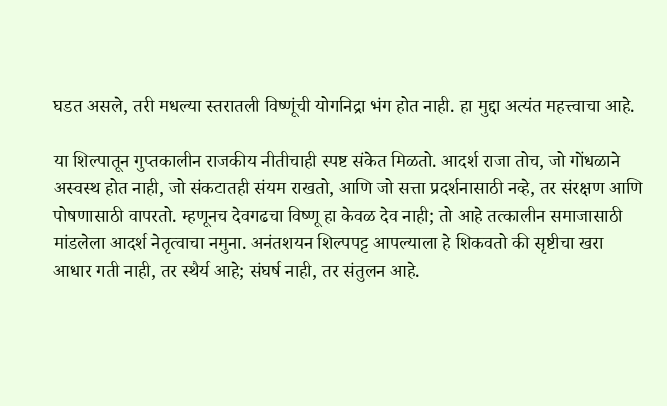घडत असले, तरी मधल्या स्तरातली विष्णूंची योगनिद्रा भंग होत नाही. हा मुद्दा अत्यंत महत्त्वाचा आहे.

या शिल्पातून गुप्तकालीन राजकीय नीतीचाही स्पष्ट संकेत मिळतो. आदर्श राजा तोच, जो गोंधळाने अस्वस्थ होत नाही, जो संकटातही संयम राखतो, आणि जो सत्ता प्रदर्शनासाठी नव्हे, तर संरक्षण आणि पोषणासाठी वापरतो. म्हणूनच देवगढचा विष्णू हा केवळ देव नाही; तो आहे तत्कालीन समाजासाठी मांडलेला आदर्श नेतृत्वाचा नमुना. अनंतशयन शिल्पपट्ट आपल्याला हे शिकवतो की सृष्टीचा खरा आधार गती नाही, तर स्थैर्य आहे; संघर्ष नाही, तर संतुलन आहे.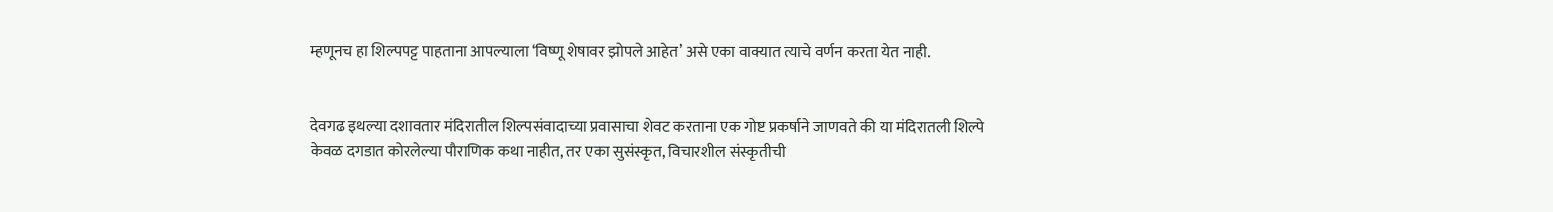म्हणूनच हा शिल्पपट्ट पाहताना आपल्याला ‘विष्णू शेषावर झोपले आहेत’ असे एका वाक्यात त्याचे वर्णन करता येत नाही.


देवगढ इथल्या दशावतार मंदिरातील शिल्पसंवादाच्या प्रवासाचा शेवट करताना एक गोष्ट प्रकर्षाने जाणवते की या मंदिरातली शिल्पे केवळ दगडात कोरलेल्या पौराणिक कथा नाहीत, तर एका सुसंस्कृत, विचारशील संस्कृतीची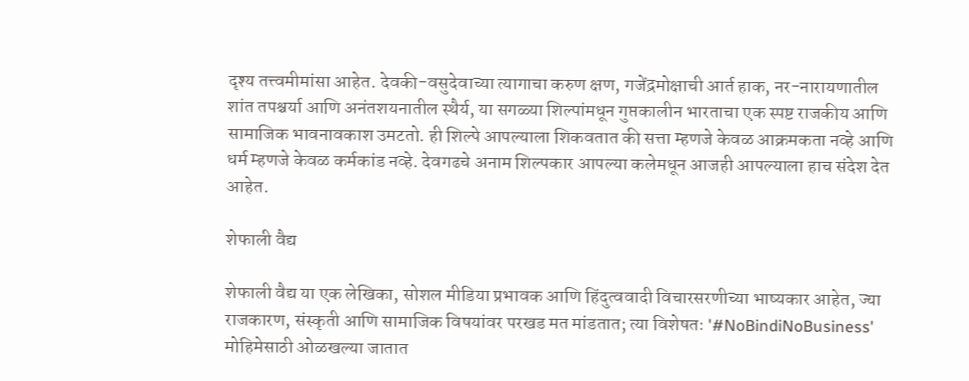दृश्य तत्त्वमीमांसा आहेत. देवकी-वसुदेवाच्या त्यागाचा करुण क्षण, गजेंद्रमोक्षाची आर्त हाक, नर-नारायणातील शांत तपश्चर्या आणि अनंतशयनातील स्थैर्य, या सगळ्या शिल्पांमधून गुप्तकालीन भारताचा एक स्पष्ट राजकीय आणि सामाजिक भावनावकाश उमटतो. ही शिल्पे आपल्याला शिकवतात की सत्ता म्हणजे केवळ आक्रमकता नव्हे आणि धर्म म्हणजे केवळ कर्मकांड नव्हे. देवगढचे अनाम शिल्पकार आपल्या कलेमधून आजही आपल्याला हाच संदेश देत आहेत.

शेफाली वैद्य

शेफाली वैद्य या एक लेखिका, सोशल मीडिया प्रभावक आणि हिंदुत्ववादी विचारसरणीच्या भाष्यकार आहेत, ज्या राजकारण, संस्कृती आणि सामाजिक विषयांवर परखड मत मांडतात; त्या विशेषतः '#NoBindiNoBusiness' मोहिमेसाठी ओळखल्या जातात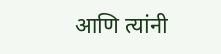आणि त्यांनी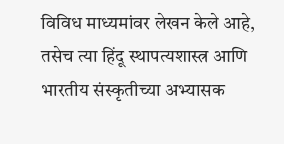विविध माध्यमांवर लेखन केले आहे, तसेच त्या हिंदू स्थापत्यशास्त्र आणि भारतीय संस्कृतीच्या अभ्यासक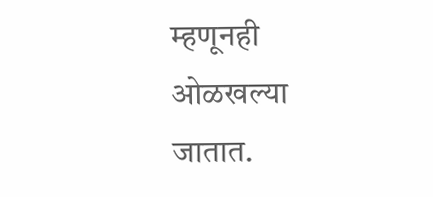म्हणूनही ओळखल्या जातात.